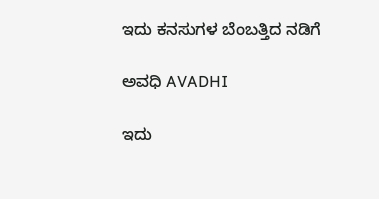ಇದು ಕನಸುಗಳ ಬೆಂಬತ್ತಿದ ನಡಿಗೆ‍

ಅವಧಿ AVADHI

ಇದು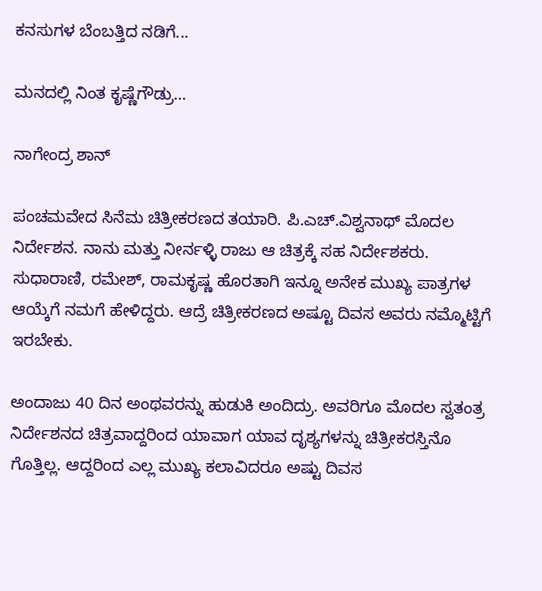ಕನಸುಗಳ ಬೆಂಬತ್ತಿದ ನಡಿಗೆ...

ಮನದಲ್ಲಿ ನಿಂತ ಕೃಷ್ಣೆಗೌಡ್ರು…

ನಾಗೇಂದ್ರ ಶಾನ್

ಪಂಚಮವೇದ ಸಿನೆಮ ಚಿತ್ರೀಕರಣದ ತಯಾರಿ. ಪಿ.ಎಚ್‌.ವಿಶ್ವನಾಥ್‌ ಮೊದಲ ನಿರ್ದೇಶನ. ನಾನು ಮತ್ತು ನೀರ್ನಳ್ಳಿ ರಾಜು ಆ ಚಿತ್ರಕ್ಕೆ ಸಹ ನಿರ್ದೇಶಕರು. ಸುಧಾರಾಣಿ, ರಮೇಶ್‌, ರಾಮಕೃಷ್ಣ ಹೊರತಾಗಿ ಇನ್ನೂ ಅನೇಕ ಮುಖ್ಯ ಪಾತ್ರಗಳ ಆಯ್ಕೆಗೆ ನಮಗೆ ಹೇಳಿದ್ದರು. ಆದ್ರೆ ಚಿತ್ರೀಕರಣದ ಅಷ್ಟೂ ದಿವಸ ಅವರು ನಮ್ಮೊಟ್ಟಿಗೆ ಇರಬೇಕು.

ಅಂದಾಜು 40 ದಿನ ಅಂಥವರನ್ನು ಹುಡುಕಿ ಅಂದಿದ್ರು. ಅವರಿಗೂ ಮೊದಲ ಸ್ವತಂತ್ರ ನಿರ್ದೇಶನದ ಚಿತ್ರವಾದ್ದರಿಂದ ಯಾವಾಗ ಯಾವ ದೃಶ್ಯಗಳನ್ನು ಚಿತ್ರೀಕರಸ್ತಿನೊ ಗೊತ್ತಿಲ್ಲ. ಆದ್ದರಿಂದ ಎಲ್ಲ ಮುಖ್ಯ ಕಲಾವಿದರೂ ಅಷ್ಟು ದಿವಸ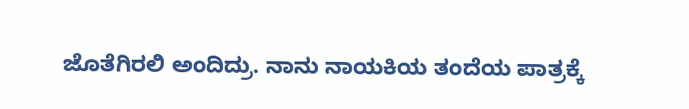ಜೊತೆಗಿರಲಿ ಅಂದಿದ್ರು. ನಾನು ನಾಯಕಿಯ ತಂದೆಯ ಪಾತ್ರಕ್ಕೆ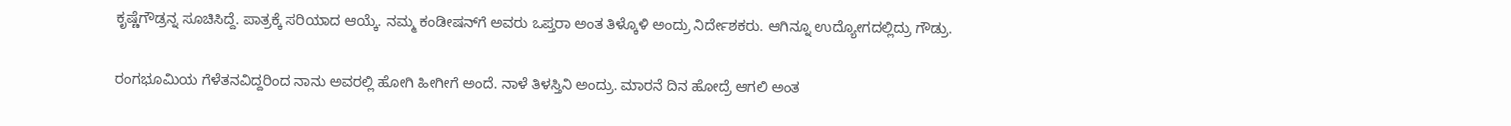ಕೃಷ್ಣೆಗೌಡ್ರನ್ನ ಸೂಚಿಸಿದ್ದೆ. ಪಾತ್ರಕ್ಕೆ ಸರಿಯಾದ ಆಯ್ಕೆ. ನಮ್ಮ ಕಂಡೀಷನ್‌ಗೆ ಅವರು ಒಪ್ತರಾ ಅಂತ ತಿಳ್ಕೊಳಿ ಅಂದ್ರು ನಿರ್ದೇಶಕರು. ಆಗಿನ್ನೂ ಉದ್ಯೋಗದಲ್ಲಿದ್ರು ಗೌಡ್ರು.

ರಂಗಭೂಮಿಯ ಗೆಳೆತನವಿದ್ದರಿಂದ ನಾನು ಅವರಲ್ಲಿ ಹೋಗಿ ಹೀಗೀಗೆ ಅಂದೆ. ನಾಳೆ ತಿಳಸ್ತಿನಿ ಅಂದ್ರು. ಮಾರನೆ ದಿನ ಹೋದ್ರೆ ಆಗಲಿ ಅಂತ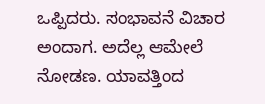ಒಪ್ಪಿದರು. ಸಂಭಾವನೆ ವಿಚಾರ ಅಂದಾಗ. ಅದೆಲ್ಲ ಆಮೇಲೆ ನೋಡಣ. ಯಾವತ್ತಿಂದ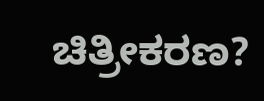ಚಿತ್ರೀಕರಣ?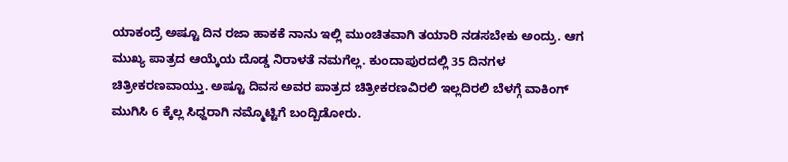ಯಾಕಂದ್ರೆ ಅಷ್ಟೂ ದಿನ ರಜಾ ಹಾಕಕೆ ನಾನು ಇಲ್ಲಿ ಮುಂಚಿತವಾಗಿ ತಯಾರಿ ನಡಸಬೇಕು ಅಂದ್ರು. ಆಗ ಮುಖ್ಯ ಪಾತ್ರದ ಆಯ್ಕೆಯ ದೊಡ್ಡ ನಿರಾಳತೆ ನಮಗೆಲ್ಲ. ಕುಂದಾಪುರದಲ್ಲಿ 35 ದಿನಗಳ ಚಿತ್ರೀಕರಣವಾಯ್ತು. ಅಷ್ಟೂ ದಿವಸ ಅವರ ಪಾತ್ರದ ಚಿತ್ರೀಕರಣವಿರಲಿ ಇಲ್ಲದಿರಲಿ ಬೆಳಗ್ಗೆ ವಾಕಿಂಗ್‌ ಮುಗಿಸಿ 6 ಕ್ಕೆಲ್ಲ ಸಿಧ್ದರಾಗಿ ನಮ್ಮೊಟ್ಟಿಗೆ ಬಂದ್ಬಿಡೋರು.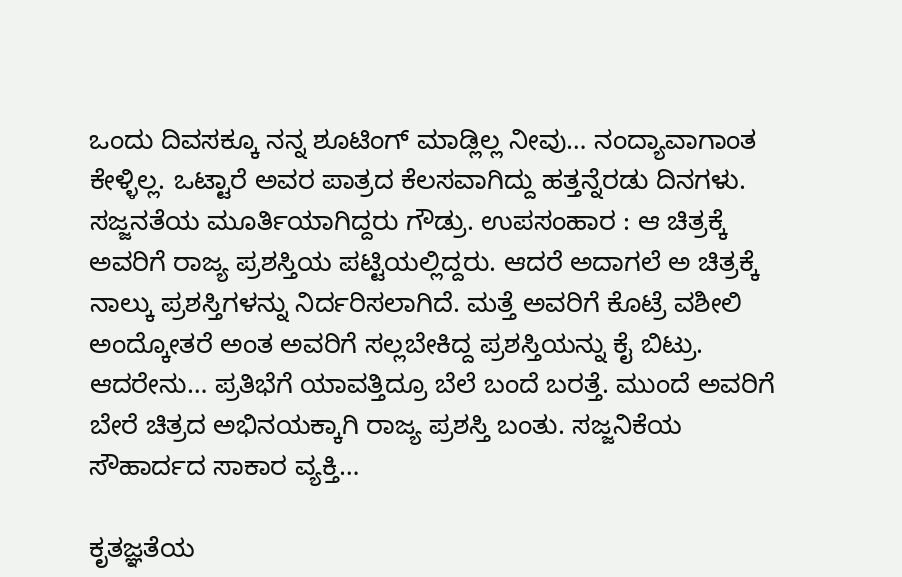ಒಂದು ದಿವಸಕ್ಕೂ ನನ್ನ ಶೂಟಿಂಗ್‌ ಮಾಡ್ಲಿಲ್ಲ ನೀವು… ನಂದ್ಯಾವಾಗಾಂತ ಕೇಳ್ಳಿಲ್ಲ. ಒಟ್ಟಾರೆ ಅವರ ಪಾತ್ರದ ಕೆಲಸವಾಗಿದ್ದು ಹತ್ತನ್ನೆರಡು ದಿನಗಳು. ಸಜ್ಜನತೆಯ ಮೂರ್ತಿಯಾಗಿದ್ದರು ಗೌಡ್ರು. ಉಪಸಂಹಾರ : ಆ ಚಿತ್ರಕ್ಕೆ ಅವರಿಗೆ ರಾಜ್ಯ ಪ್ರಶಸ್ತಿಯ ಪಟ್ಟಿಯಲ್ಲಿದ್ದರು. ಆದರೆ ಅದಾಗಲೆ ಅ ಚಿತ್ರಕ್ಕೆ ನಾಲ್ಕು ಪ್ರಶಸ್ತಿಗಳನ್ನು ನಿರ್ದರಿಸಲಾಗಿದೆ. ಮತ್ತೆ ಅವರಿಗೆ ಕೊಟ್ರೆ ವಶೀಲಿ ಅಂದ್ಕೋತರೆ ಅಂತ ಅವರಿಗೆ ಸಲ್ಲಬೇಕಿದ್ದ ಪ್ರಶಸ್ತಿಯನ್ನು ಕೈ ಬಿಟ್ರು. ಆದರೇನು… ಪ್ರತಿಭೆಗೆ ಯಾವತ್ತಿದ್ರೂ ಬೆಲೆ ಬಂದೆ ಬರತ್ತೆ. ಮುಂದೆ ಅವರಿಗೆ ಬೇರೆ ಚಿತ್ರದ ಅಭಿನಯಕ್ಕಾಗಿ ರಾಜ್ಯ ಪ್ರಶಸ್ತಿ ಬಂತು. ಸಜ್ಜನಿಕೆಯ ಸೌಹಾರ್ದದ ಸಾಕಾರ ವ್ಯಕ್ತಿ…

ಕೃತಜ್ಞತೆಯ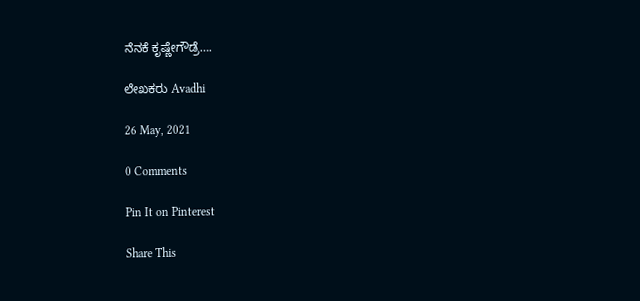ನೆನಕೆ ಕೃಷ್ಣೇಗೌಡ್ರೆ….

ಲೇಖಕರು Avadhi

26 May, 2021

0 Comments

Pin It on Pinterest

Share This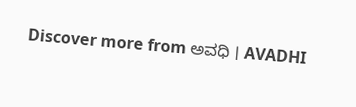Discover more from ಅವಧಿ । AVADHI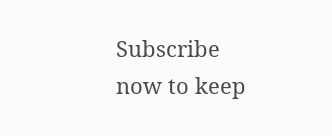Subscribe now to keep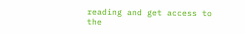reading and get access to the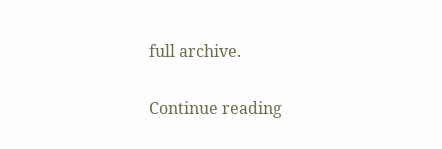full archive.

Continue reading